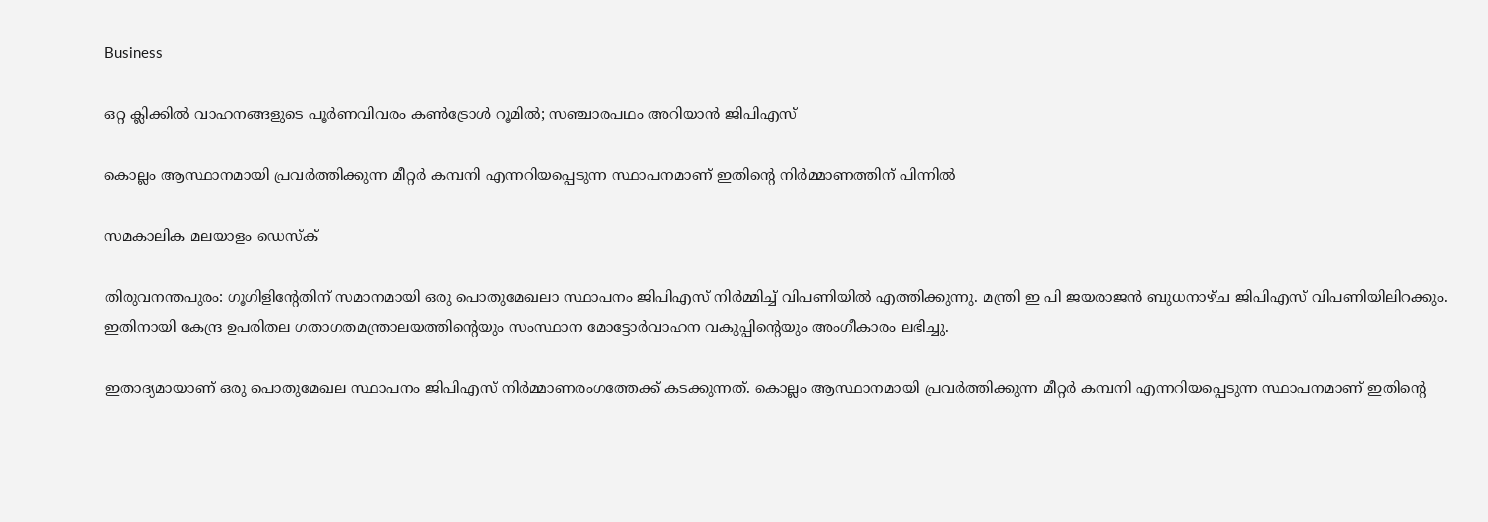Business

ഒറ്റ ക്ലിക്കില്‍ വാഹനങ്ങളുടെ പൂര്‍ണവിവരം കണ്‍ട്രോള്‍ റൂമില്‍; സഞ്ചാരപഥം അറിയാന്‍ ജിപിഎസ്

കൊല്ലം ആസ്ഥാനമായി പ്രവര്‍ത്തിക്കുന്ന മീറ്റര്‍ കമ്പനി എന്നറിയപ്പെടുന്ന സ്ഥാപനമാണ് ഇതിന്റെ നിര്‍മ്മാണത്തിന് പിന്നില്‍

സമകാലിക മലയാളം ഡെസ്ക്

തിരുവനന്തപുരം: ഗൂഗിളിന്റേതിന് സമാനമായി ഒരു പൊതുമേഖലാ സ്ഥാപനം ജിപിഎസ് നിര്‍മ്മിച്ച് വിപണിയില്‍ എത്തിക്കുന്നു. മന്ത്രി ഇ പി ജയരാജന്‍ ബുധനാഴ്ച ജിപിഎസ് വിപണിയിലിറക്കും. ഇതിനായി കേന്ദ്ര ഉപരിതല ഗതാഗതമന്ത്രാലയത്തിന്റെയും സംസ്ഥാന മോട്ടോര്‍വാഹന വകുപ്പിന്റെയും അംഗീകാരം ലഭിച്ചു.

ഇതാദ്യമായാണ് ഒരു പൊതുമേഖല സ്ഥാപനം ജിപിഎസ് നിര്‍മ്മാണരംഗത്തേക്ക് കടക്കുന്നത്. കൊല്ലം ആസ്ഥാനമായി പ്രവര്‍ത്തിക്കുന്ന മീറ്റര്‍ കമ്പനി എന്നറിയപ്പെടുന്ന സ്ഥാപനമാണ് ഇതിന്റെ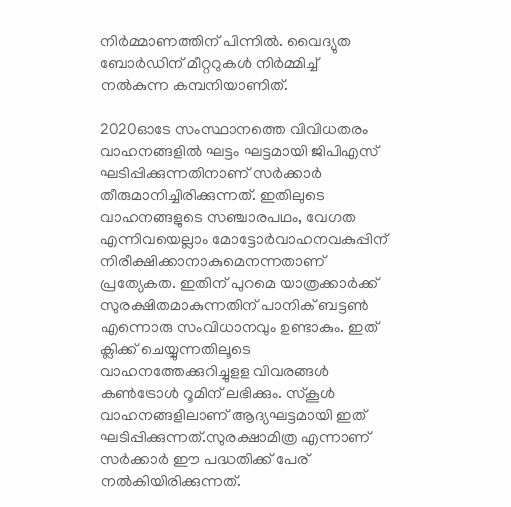നിര്‍മ്മാണത്തിന് പിന്നില്‍. വൈദ്യുത ബോര്‍ഡിന് മീറ്ററുകള്‍ നിര്‍മ്മിച്ച് നല്‍കുന്ന കമ്പനിയാണിത്.

2020ഓടേ സംസ്ഥാനത്തെ വിവിധതരം വാഹനങ്ങളില്‍ ഘട്ടം ഘട്ടമായി ജിപിഎസ് ഘടിപ്പിക്കുന്നതിനാണ് സര്‍ക്കാര്‍ തീരുമാനിച്ചിരിക്കുന്നത്. ഇതിലുടെ വാഹനങ്ങളുടെ സഞ്ചാരപഥം, വേഗത എന്നിവയെല്ലാം മോട്ടോര്‍വാഹനവകുപ്പിന് നിരീക്ഷിക്കാനാകുമെനന്നതാണ് പ്രത്യേകത. ഇതിന് പുറമെ യാത്രക്കാര്‍ക്ക് സുരക്ഷിതമാകുന്നതിന് പാനിക് ബട്ടണ്‍ എന്നൊരു സംവിധാനവും ഉണ്ടാകും. ഇത് ക്ലിക്ക് ചെയ്യുന്നതിലൂടെ വാഹനത്തേക്കുറിച്ചുളള വിവരങ്ങള്‍ കണ്‍ട്രോള്‍ റൂമിന് ലഭിക്കും. സ്‌കൂള്‍ വാഹനങ്ങളിലാണ് ആദ്യഘട്ടമായി ഇത് ഘടിപ്പിക്കുന്നത്.സുരക്ഷാമിത്ര എന്നാണ് സര്‍ക്കാര്‍ ഈ പദ്ധതിക്ക് പേര് നല്‍കിയിരിക്കുന്നത്.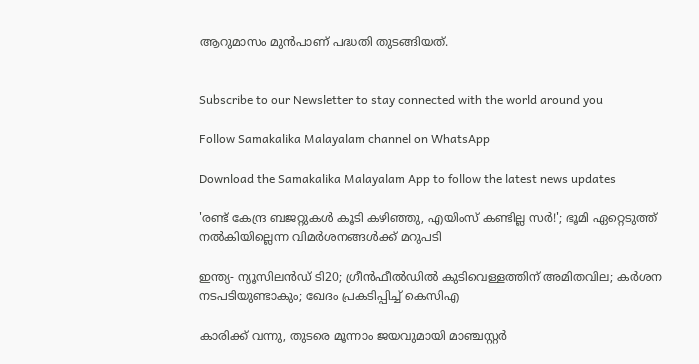ആറുമാസം മുന്‍പാണ് പദ്ധതി തുടങ്ങിയത്.


Subscribe to our Newsletter to stay connected with the world around you

Follow Samakalika Malayalam channel on WhatsApp

Download the Samakalika Malayalam App to follow the latest news updates

'രണ്ട് കേന്ദ്ര ബജറ്റുകള്‍ കൂടി കഴിഞ്ഞു, എയിംസ് കണ്ടില്ല സര്‍!'; ഭൂമി ഏറ്റെടുത്ത് നല്‍കിയില്ലെന്ന വിമര്‍ശനങ്ങള്‍ക്ക് മറുപടി

ഇന്ത്യ- ന്യൂസിലൻഡ‍് ടി20; ഗ്രീൻഫീൽഡിൽ കുടിവെള്ളത്തിന് അമിതവില; കർശന നടപടിയുണ്ടാകും; ഖേദം പ്രകടിപ്പിച്ച് കെസിഎ

കാരിക്ക് വന്നു, തുടരെ മൂന്നാം ജയവുമായി മാഞ്ചസ്റ്റര്‍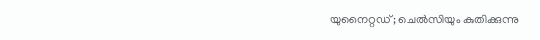യുനൈറ്റഡ്; ചെല്‍സിയും കുതിക്കുന്നു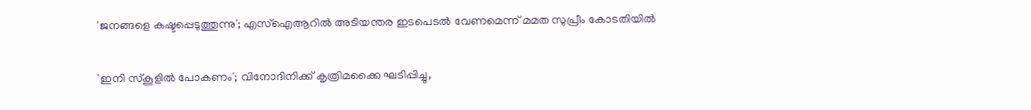'ജനങ്ങളെ കഷ്ടപ്പെടുത്തുന്നു'; എസ്ഐആറിൽ അടിയന്തര ഇടപെടൽ വേണമെന്ന് മമത സുപ്രീം കോടതിയിൽ

'ഇനി സ്‌കൂളില്‍ പോകണം'; വിനോദിനിക്ക് കൃത്രിമക്കൈ ഘടിപ്പിച്ചു,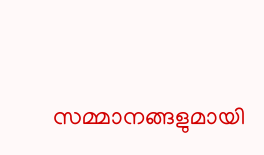സമ്മാനങ്ങളുമായി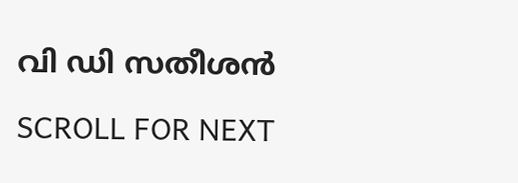വി ഡി സതീശന്‍

SCROLL FOR NEXT